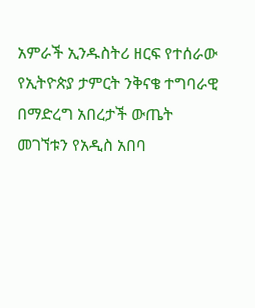አምራች ኢንዱስትሪ ዘርፍ የተሰራው የኢትዮጵያ ታምርት ንቅናቄ ተግባራዊ በማድረግ አበረታች ውጤት መገኘቱን የአዲስ አበባ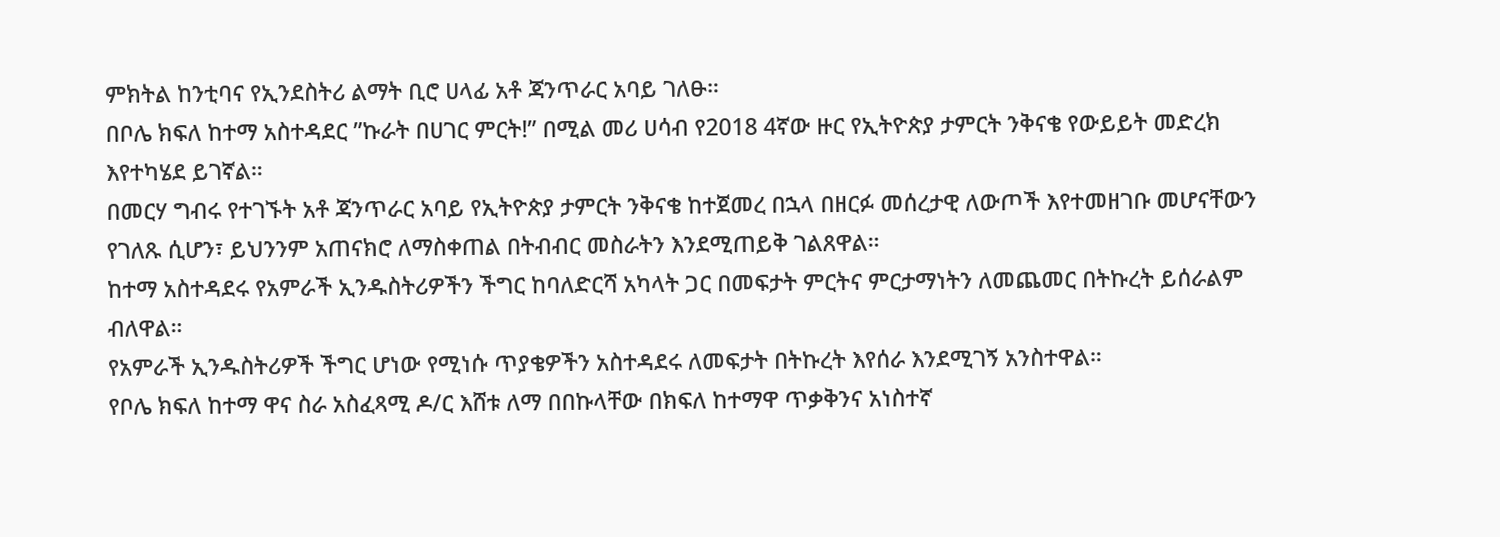ምክትል ከንቲባና የኢንደስትሪ ልማት ቢሮ ሀላፊ አቶ ጃንጥራር አባይ ገለፁ።
በቦሌ ክፍለ ከተማ አስተዳደር ”ኩራት በሀገር ምርት!” በሚል መሪ ሀሳብ የ2018 4ኛው ዙር የኢትዮጵያ ታምርት ንቅናቄ የውይይት መድረክ እየተካሄደ ይገኛል።
በመርሃ ግብሩ የተገኙት አቶ ጃንጥራር አባይ የኢትዮጵያ ታምርት ንቅናቄ ከተጀመረ በኋላ በዘርፉ መሰረታዊ ለውጦች እየተመዘገቡ መሆናቸውን የገለጹ ሲሆን፣ ይህንንም አጠናክሮ ለማስቀጠል በትብብር መስራትን እንደሚጠይቅ ገልጸዋል።
ከተማ አስተዳደሩ የአምራች ኢንዱስትሪዎችን ችግር ከባለድርሻ አካላት ጋር በመፍታት ምርትና ምርታማነትን ለመጨመር በትኩረት ይሰራልም ብለዋል።
የአምራች ኢንዱስትሪዎች ችግር ሆነው የሚነሱ ጥያቄዎችን አስተዳደሩ ለመፍታት በትኩረት እየሰራ እንደሚገኝ አንስተዋል።
የቦሌ ክፍለ ከተማ ዋና ስራ አስፈጻሚ ዶ/ር እሸቱ ለማ በበኩላቸው በክፍለ ከተማዋ ጥቃቅንና አነስተኛ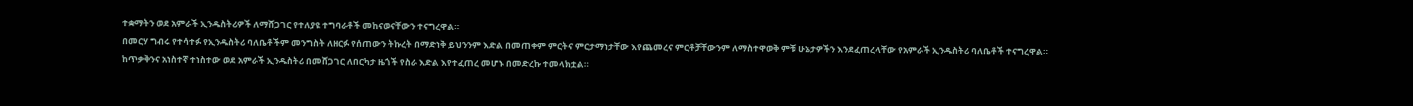ተቋማትን ወደ አምራች ኢንዱስትሪዎች ለማሸጋገር የተለያዩ ተግባራቶች መከናወናቸውን ተናግረዋል።
በመርሃ ግብሩ የተሳተፉ የኢንዱስትሪ ባለቤቶችም መንግስት ለዘርፉ የሰጠውን ትኩረት በማድነቅ ይህንንም እድል በመጠቀም ምርትና ምርታማነታቸው እየጨመረና ምርቶቻቸውንም ለማስተዋወቅ ምቹ ሁኔታዎችን እንደፈጠረላቸው የአምራች ኢንዱስትሪ ባለቤቶች ተናግረዋል።
ከጥቃቅንና አነስተኛ ተነስተው ወደ አምራች ኢንዱስትሪ በመሸጋገር ለበርካታ ዜጎች የስራ እድል እየተፈጠረ መሆኑ በመድረኩ ተመላክቷል።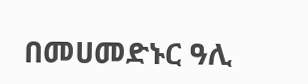በመሀመድኑር ዓሊ